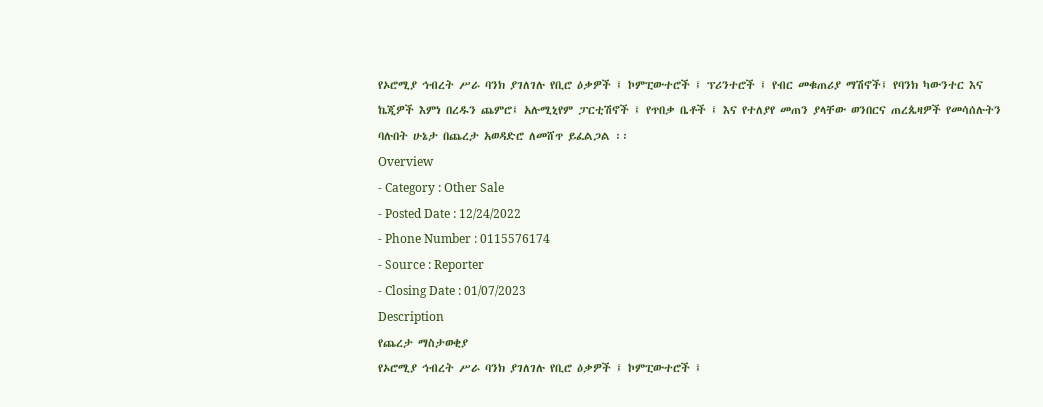የኦሮሚያ ኅብረት ሥራ ባንክ ያገለገሉ የቢሮ ዕቃዎች ፤ ኮምፒውተሮች ፤ ፕሪንተሮች ፤ የብር መቁጠሪያ ማሽኖች፤ የባንክ ካውንተር እና ኬጂዎች እምነ በረዱን ጨምሮ፤ አሉሚኒየም ፓርቲሽኖች ፤ የጥበቃ ቤቶች ፤ እና የተለያየ መጠን ያላቸው ወንበርና ጠረጴዛዎች የመሳሰሉትን ባሉበት ሁኔታ በጨረታ አወዳድሮ ለመሸጥ ይፈልጋል ፡፡
Overview
- Category : Other Sale
- Posted Date : 12/24/2022
- Phone Number : 0115576174
- Source : Reporter
- Closing Date : 01/07/2023
Description
የጨረታ ማስታወቂያ
የኦሮሚያ ኅብረት ሥራ ባንክ ያገለገሉ የቢሮ ዕቃዎች ፤ ኮምፒውተሮች ፤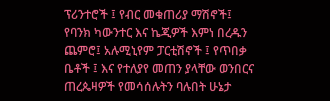ፕሪንተሮች ፤ የብር መቁጠሪያ ማሽኖች፤ የባንክ ካውንተር እና ኬጂዎች እምነ በረዱን ጨምሮ፤ አሉሚኒየም ፓርቲሽኖች ፤ የጥበቃ ቤቶች ፤ እና የተለያየ መጠን ያላቸው ወንበርና ጠረጴዛዎች የመሳሰሉትን ባሉበት ሁኔታ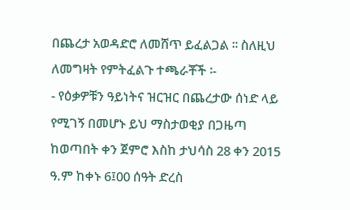በጨረታ አወዳድሮ ለመሸጥ ይፈልጋል ፡፡ ስለዚህ ለመግዛት የምትፈልጉ ተጫራቾች ፡-
- የዕቃዎቹን ዓይነትና ዝርዝር በጨረታው ሰነድ ላይ የሚገኝ በመሆኑ ይህ ማስታወቂያ በጋዜጣ ከወጣበት ቀን ጀምሮ እስከ ታህሳስ 28 ቀን 2015 ዓ.ም ከቀኑ 6፤00 ሰዓት ድረስ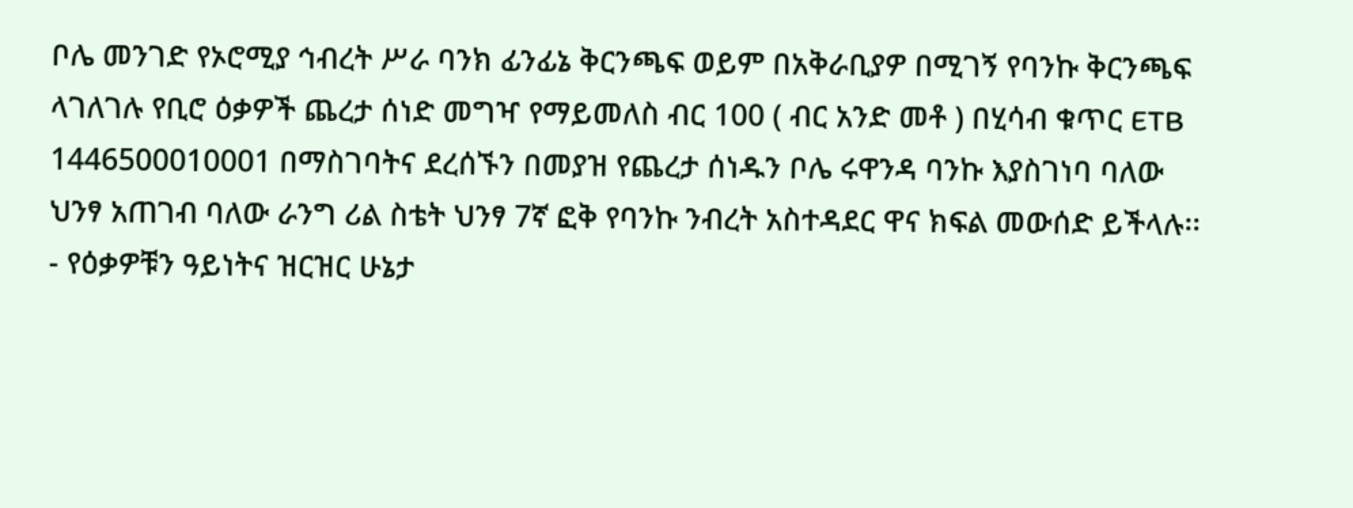ቦሌ መንገድ የኦሮሚያ ኅብረት ሥራ ባንክ ፊንፊኔ ቅርንጫፍ ወይም በአቅራቢያዎ በሚገኝ የባንኩ ቅርንጫፍ ላገለገሉ የቢሮ ዕቃዎች ጨረታ ሰነድ መግዣ የማይመለስ ብር 100 ( ብር አንድ መቶ ) በሂሳብ ቁጥር ETB 1446500010001 በማስገባትና ደረሰኙን በመያዝ የጨረታ ሰነዱን ቦሌ ሩዋንዳ ባንኩ እያስገነባ ባለው ህንፃ አጠገብ ባለው ራንግ ሪል ስቴት ህንፃ 7ኛ ፎቅ የባንኩ ንብረት አስተዳደር ዋና ክፍል መውሰድ ይችላሉ፡፡
- የዕቃዎቹን ዓይነትና ዝርዝር ሁኔታ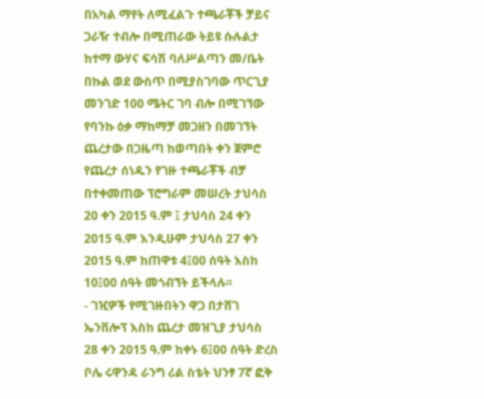በአካል ማየት ለሚፈልጉ ተጫራቾች ቻይና ጋራዥ ተብሎ በሚጠራው ትይዩ ሱሉልታ ከተማ ውሃና ፍሳሽ ባለሥልጣን መ/ቤት በኩል ወደ ውስጥ በሚያስገባው ጥርጊያ መንገድ 100 ሜትር ገባ ብሎ በሚገኘው የባንኩ ዕቃ ማከማቻ መጋዘን በመገኘት ጨረታው በጋዜጣ ከወጣበት ቀን ጀምሮ የጨረታ ሰነዱን የገዙ ተጫራቾች ብቻ በተቀመጠው ፕሮግራም መሠረት ታህሳስ 20 ቀን 2015 ዓ.ም ፤ ታህሳስ 24 ቀን 2015 ዓ.ም እንዲሁም ታህሳስ 27 ቀን 2015 ዓ.ም ከጠዋቱ 4፤00 ሰዓት እስከ 10፤00 ሰዓት መጎብኘት ይችላሉ፡፡
- ገዢዎች የሚገዙበትን ዋጋ በታሸገ ኤንቨሎፕ እስከ ጨረታ መዝጊያ ታህሳስ 28 ቀን 2015 ዓ.ም ከቀኑ 6፤00 ሰዓት ድረስ ቦሌ ሩዋንዳ ራንግ ሪል ስቴት ህንፃ 7ኛ ፎቅ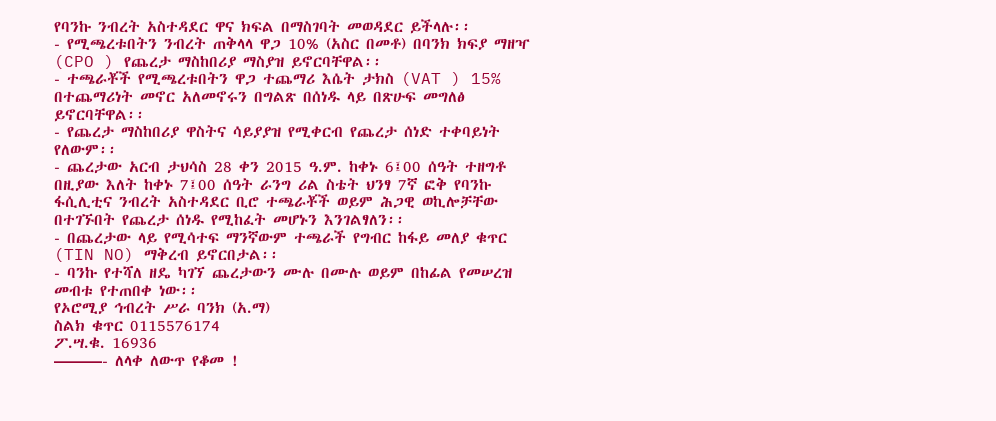የባንኩ ንብረት አስተዳደር ዋና ክፍል በማስገባት መወዳደር ይችላሉ፡፡
- የሚጫረቱበትን ንብረት ጠቅላላ ዋጋ 10% (አስር በመቶ) በባንክ ክፍያ ማዘዣ (CPO ) የጨረታ ማስከበሪያ ማስያዝ ይኖርባቸዋል፡፡
- ተጫራቾች የሚጫረቱበትን ዋጋ ተጨማሪ እሴት ታክስ (VAT ) 15% በተጨማሪነት መኖር አለመኖሩን በግልጽ በሰነዱ ላይ በጽሁፍ መግለፅ ይኖርባቸዋል፡፡
- የጨረታ ማስከበሪያ ዋስትና ሳይያያዝ የሚቀርብ የጨረታ ሰነድ ተቀባይነት የለውም፡፡
- ጨረታው አርብ ታህሳስ 28 ቀን 2015 ዓ.ም. ከቀኑ 6፤00 ሰዓት ተዘግቶ በዚያው እለት ከቀኑ 7፤00 ሰዓት ራንግ ሪል ስቴት ህንፃ 7ኛ ፎቅ የባንኩ ፋሲሊቲና ንብረት አስተዳደር ቢሮ ተጫራቾች ወይም ሕጋዊ ወኪሎቻቸው በተገኙበት የጨረታ ሰነዱ የሚከፈት መሆኑን እንገልፃለን፡፡
- በጨረታው ላይ የሚሳተፍ ማንኛውም ተጫራች የግብር ከፋይ መለያ ቁጥር (TIN NO) ማቅረብ ይኖርበታል፡፡
- ባንኩ የተሻለ ዘዴ ካገኘ ጨረታውን ሙሉ በሙሉ ወይም በከፊል የመሠረዝ መብቱ የተጠበቀ ነው፡፡
የኦሮሚያ ኅብረት ሥራ ባንክ (አ.ማ)
ስልክ ቁጥር 0115576174
ፖ.ሣ.ቁ. 16936
———- ለላቀ ለውጥ የቆመ !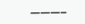———–